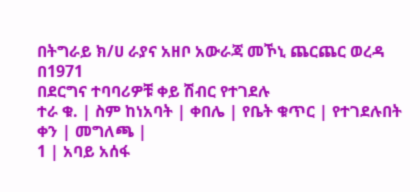በትግራይ ክ/ሀ ራያና አዘቦ አውራጃ መኾኒ ጨርጨር ወረዳ በ1971
በደርግና ተባባሪዎቹ ቀይ ሽብር የተገደሉ
ተራ ቁ. | ስም ከነአባት | ቀበሌ | የቤት ቁጥር | የተገደሉበት ቀን | መግለጫ |
1 | አባይ አሰፋ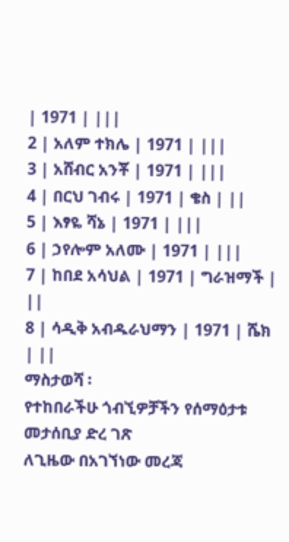| 1971 | |||
2 | አለም ተክሌ | 1971 | |||
3 | አሸብር አንቾ | 1971 | |||
4 | በርህ ገብሩ | 1971 | ቄስ | ||
5 | እፃዬ ሻኔ | 1971 | |||
6 | ኃየሎም አለሙ | 1971 | |||
7 | ከበደ አሳህል | 1971 | ግራዝማች | ||
8 | ሳዲቅ አብዱራህማን | 1971 | ሼክ | ||
ማስታወሻ ፡
የተከበራችሁ ጎብኚዎቻችን የሰማዕታቱ መታሰቢያ ድረ ገጽ
ለጊዜው በአገኘነው መረጃ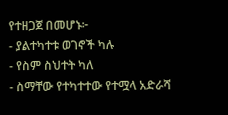የተዘጋጀ በመሆኑ፦
- ያልተካተቱ ወገኖች ካሉ
- የስም ስህተት ካለ
- ስማቸው የተካተተው የተሟላ አድራሻ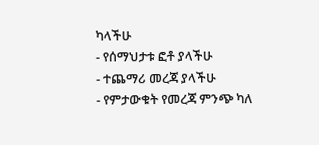ካላችሁ
- የሰማህታቱ ፎቶ ያላችሁ
- ተጨማሪ መረጃ ያላችሁ
- የምታውቁት የመረጃ ምንጭ ካለ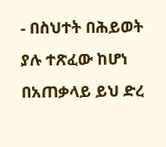- በስህተት በሕይወት ያሉ ተጽፈው ከሆነ
በአጠቃላይ ይህ ድረ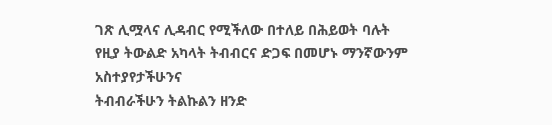ገጽ ሊሟላና ሊዳብር የሚችለው በተለይ በሕይወት ባሉት
የዚያ ትውልድ አካላት ትብብርና ድጋፍ በመሆኑ ማንኛውንም አስተያየታችሁንና
ትብብራችሁን ትልኩልን ዘንድ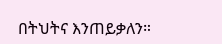በትህትና እንጠይቃለን።